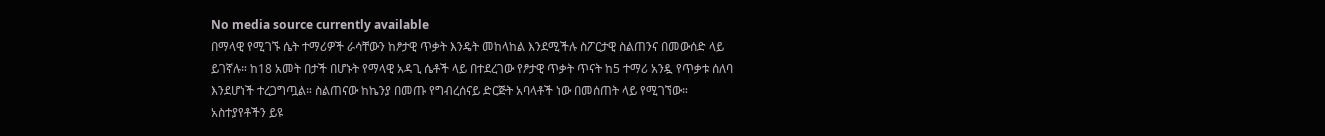No media source currently available
በማላዊ የሚገኙ ሴት ተማሪዎች ራሳቸውን ከፆታዊ ጥቃት እንዴት መከላከል እንደሚችሉ ስፖርታዊ ስልጠንና በመውሰድ ላይ ይገኛሉ። ከ18 አመት በታች በሆኑት የማላዊ አዳጊ ሴቶች ላይ በተደረገው የፆታዊ ጥቃት ጥናት ከ5 ተማሪ አንዷ የጥቃቱ ሰለባ እንደሆነች ተረጋግጧል። ስልጠናው ከኬንያ በመጡ የግብረሰናይ ድርጅት አባላቶች ነው በመሰጠት ላይ የሚገኘው።
አስተያየቶችን ይዩ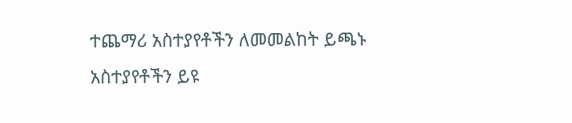ተጨማሪ አስተያየቶችን ለመመልከት ይጫኑ
አስተያየቶችን ይዩ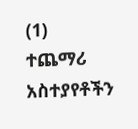(1)
ተጨማሪ አስተያየቶችን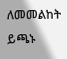ለመመልከት ይጫኑ